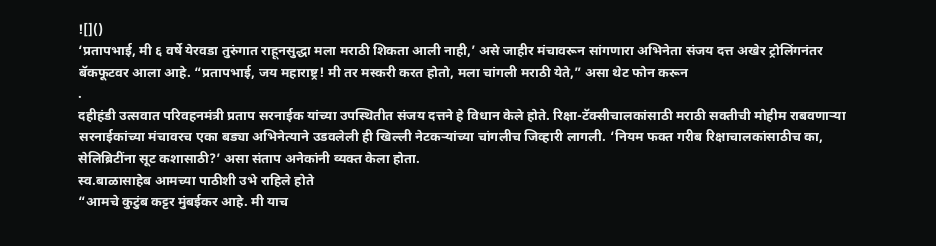![]()
‘प्रतापभाई, मी ६ वर्षे येरवडा तुरुंगात राहूनसुद्धा मला मराठी शिकता आली नाही,’ असे जाहीर मंचावरून सांगणारा अभिनेता संजय दत्त अखेर ट्रोलिंगनंतर बॅकफूटवर आला आहे. “प्रतापभाई, जय महाराष्ट्र! मी तर मस्करी करत होतो, मला चांगली मराठी येते,” असा थेट फोन करून
.
दहीहंडी उत्सवात परिवहनमंत्री प्रताप सरनाईक यांच्या उपस्थितीत संजय दत्तने हे विधान केले होते. रिक्षा-टॅक्सीचालकांसाठी मराठी सक्तीची मोहीम राबवणाऱ्या सरनाईकांच्या मंचावरच एका बड्या अभिनेत्याने उडवलेली ही खिल्ली नेटकऱ्यांच्या चांगलीच जिव्हारी लागली. ‘नियम फक्त गरीब रिक्षाचालकांसाठीच का, सेलिब्रिटींना सूट कशासाठी?’ असा संताप अनेकांनी व्यक्त केला होता.
स्व.बाळासाहेब आमच्या पाठीशी उभे राहिले होते
“आमचे कुटुंब कट्टर मुंबईकर आहे. मी याच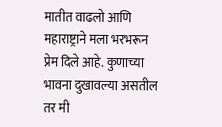मातीत वाढलो आणि महाराष्ट्राने मला भरभरून प्रेम दिले आहे. कुणाच्या भावना दुखावल्या असतील तर मी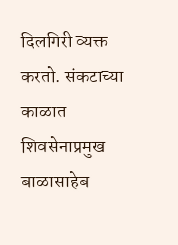दिलगिरी व्यक्त करतो. संकटाच्या काळात शिवसेनाप्रमुख बाळासाहेब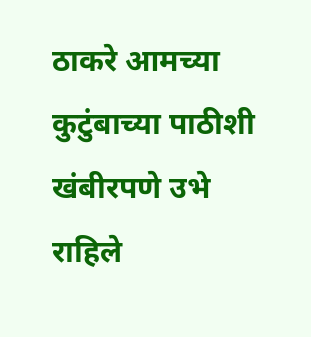ठाकरे आमच्या कुटुंबाच्या पाठीशी खंबीरपणे उभे राहिले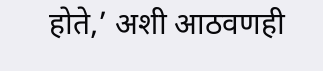होते,’ अशी आठवणही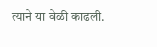त्याने या वेळी काढली.